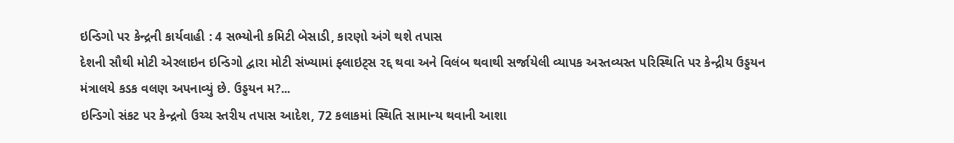ઇન્ડિગો પર કેન્દ્રની કાર્યવાહી : 4 સભ્યોની કમિટી બેસાડી, કારણો અંગે થશે તપાસ
દેશની સૌથી મોટી એરલાઇન ઇન્ડિગો દ્વારા મોટી સંખ્યામાં ફ્લાઇટ્સ રદ્દ થવા અને વિલંબ થવાથી સર્જાયેલી વ્યાપક અસ્તવ્યસ્ત પરિસ્થિતિ પર કેન્દ્રીય ઉડ્ડયન મંત્રાલયે કડક વલણ અપનાવ્યું છે. ઉડ્ડયન મ?...
ઇન્ડિગો સંકટ પર કેન્દ્રનો ઉચ્ચ સ્તરીય તપાસ આદેશ, 72 કલાકમાં સ્થિતિ સામાન્ય થવાની આશા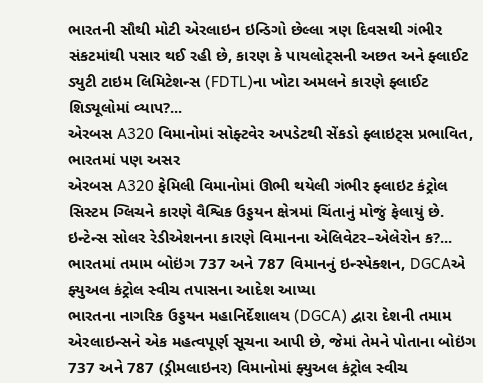ભારતની સૌથી મોટી એરલાઇન ઇન્ડિગો છેલ્લા ત્રણ દિવસથી ગંભીર સંકટમાંથી પસાર થઈ રહી છે, કારણ કે પાયલોટ્સની અછત અને ફ્લાઈટ ડ્યુટી ટાઇમ લિમિટેશન્સ (FDTL)ના ખોટા અમલને કારણે ફ્લાઈટ શિડ્યૂલોમાં વ્યાપ?...
એરબસ A320 વિમાનોમાં સોફ્ટવેર અપડેટથી સેંકડો ફ્લાઇટ્સ પ્રભાવિત, ભારતમાં પણ અસર
એરબસ A320 ફેમિલી વિમાનોમાં ઊભી થયેલી ગંભીર ફ્લાઇટ કંટ્રોલ સિસ્ટમ ગ્લિચને કારણે વૈશ્વિક ઉડ્ડયન ક્ષેત્રમાં ચિંતાનું મોજું ફેલાયું છે. ઇન્ટેન્સ સોલર રેડીએશનના કારણે વિમાનના એલિવેટર–એલેરોન ક?...
ભારતમાં તમામ બોઇંગ 737 અને 787 વિમાનનું ઇન્સ્પેક્શન, DGCAએ ફ્યુઅલ કંટ્રોલ સ્વીચ તપાસના આદેશ આપ્યા
ભારતના નાગરિક ઉડ્ડયન મહાનિર્દેશાલય (DGCA) દ્વારા દેશની તમામ એરલાઇન્સને એક મહત્વપૂર્ણ સૂચના આપી છે, જેમાં તેમને પોતાના બોઇંગ 737 અને 787 (ડ્રીમલાઇનર) વિમાનોમાં ફ્યુઅલ કંટ્રોલ સ્વીચ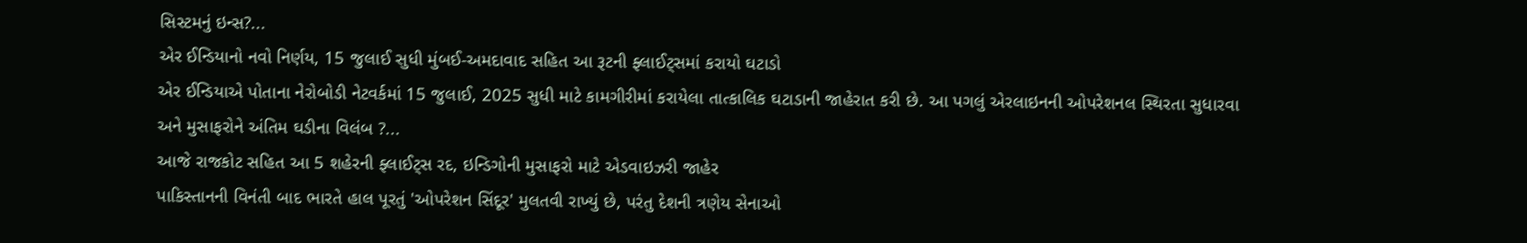સિસ્ટમનું ઇન્સ?...
એર ઈન્ડિયાનો નવો નિર્ણય, 15 જુલાઈ સુધી મુંબઈ-અમદાવાદ સહિત આ રૂટની ફ્લાઈટ્સમાં કરાયો ઘટાડો
એર ઈન્ડિયાએ પોતાના નેરોબોડી નેટવર્કમાં 15 જુલાઈ, 2025 સુધી માટે કામગીરીમાં કરાયેલા તાત્કાલિક ઘટાડાની જાહેરાત કરી છે. આ પગલું એરલાઇનની ઓપરેશનલ સ્થિરતા સુધારવા અને મુસાફરોને અંતિમ ઘડીના વિલંબ ?...
આજે રાજકોટ સહિત આ 5 શહેરની ફ્લાઈટ્સ રદ, ઇન્ડિગોની મુસાફરો માટે એડવાઇઝરી જાહેર
પાકિસ્તાનની વિનંતી બાદ ભારતે હાલ પૂરતું 'ઓપરેશન સિંદૂર' મુલતવી રાખ્યું છે, પરંતુ દેશની ત્રણેય સેનાઓ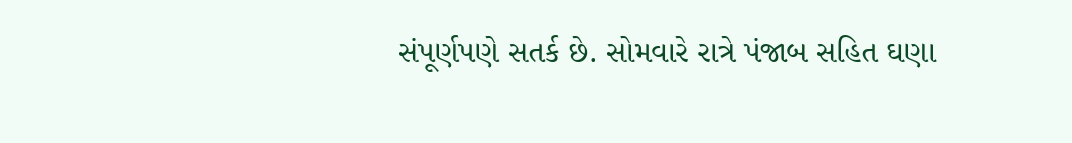સંપૂર્ણપણે સતર્ક છે. સોમવારે રાત્રે પંજાબ સહિત ઘણા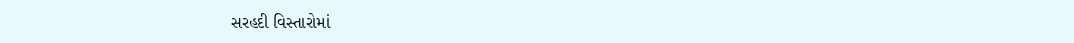સરહદી વિસ્તારોમાં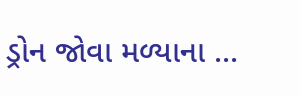ડ્રોન જોવા મળ્યાના ...